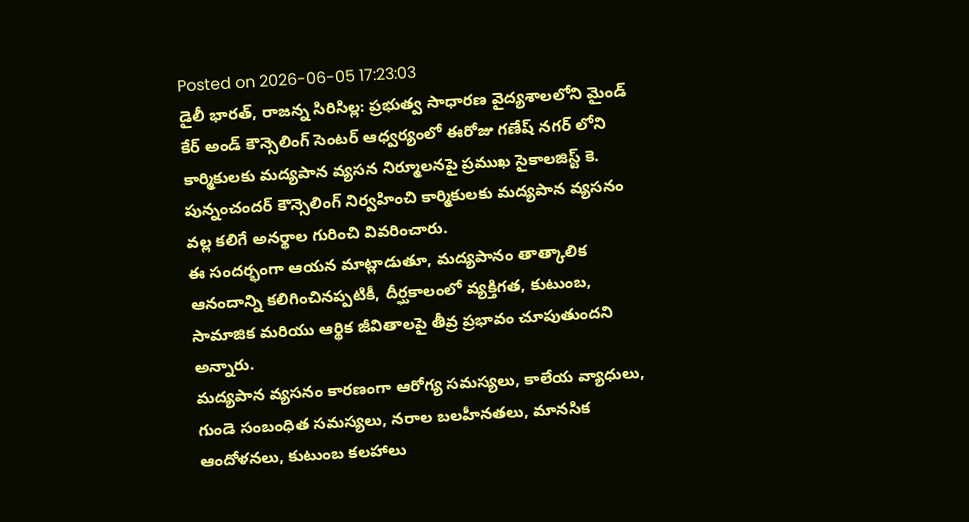Posted on 2026-06-05 17:23:03
డైలీ భారత్, రాజన్న సిరిసిల్ల: ప్రభుత్వ సాధారణ వైద్యశాలలోని మైండ్ కేర్ అండ్ కౌన్సెలింగ్ సెంటర్ ఆధ్వర్యంలో ఈరోజు గణేష్ నగర్ లోని కార్మికులకు మద్యపాన వ్యసన నిర్మూలనపై ప్రముఖ సైకాలజిస్ట్ కె. పున్నంచందర్ కౌన్సెలింగ్ నిర్వహించి కార్మికులకు మద్యపాన వ్యసనం వల్ల కలిగే అనర్థాల గురించి వివరించారు.
ఈ సందర్భంగా ఆయన మాట్లాడుతూ, మద్యపానం తాత్కాలిక ఆనందాన్ని కలిగించినప్పటికీ, దీర్ఘకాలంలో వ్యక్తిగత, కుటుంబ, సామాజిక మరియు ఆర్థిక జీవితాలపై తీవ్ర ప్రభావం చూపుతుందని అన్నారు.
మద్యపాన వ్యసనం కారణంగా ఆరోగ్య సమస్యలు, కాలేయ వ్యాధులు, గుండె సంబంధిత సమస్యలు, నరాల బలహీనతలు, మానసిక ఆందోళనలు, కుటుంబ కలహాలు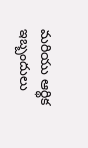మరియు ఆర్థిక ఇబ్బందులు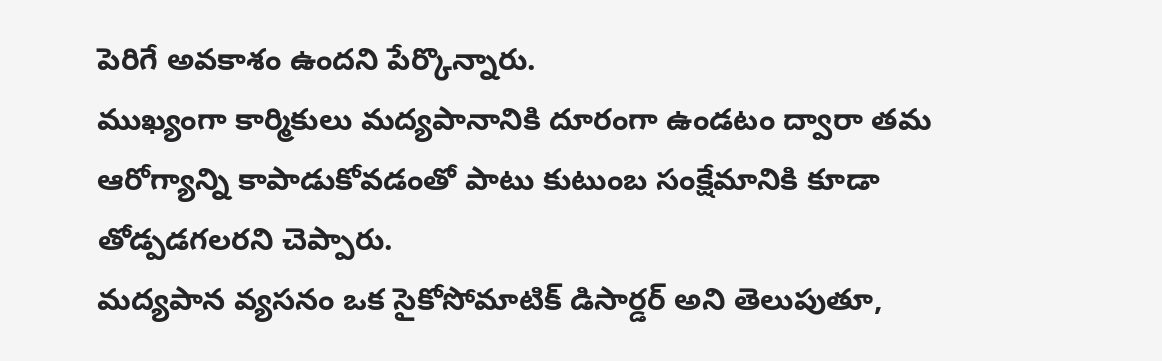పెరిగే అవకాశం ఉందని పేర్కొన్నారు.
ముఖ్యంగా కార్మికులు మద్యపానానికి దూరంగా ఉండటం ద్వారా తమ ఆరోగ్యాన్ని కాపాడుకోవడంతో పాటు కుటుంబ సంక్షేమానికి కూడా తోడ్పడగలరని చెప్పారు.
మద్యపాన వ్యసనం ఒక సైకోసోమాటిక్ డిసార్డర్ అని తెలుపుతూ,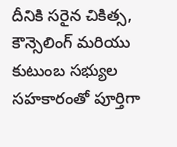దీనికి సరైన చికిత్స, కౌన్సెలింగ్ మరియు కుటుంబ సభ్యుల సహకారంతో పూర్తిగా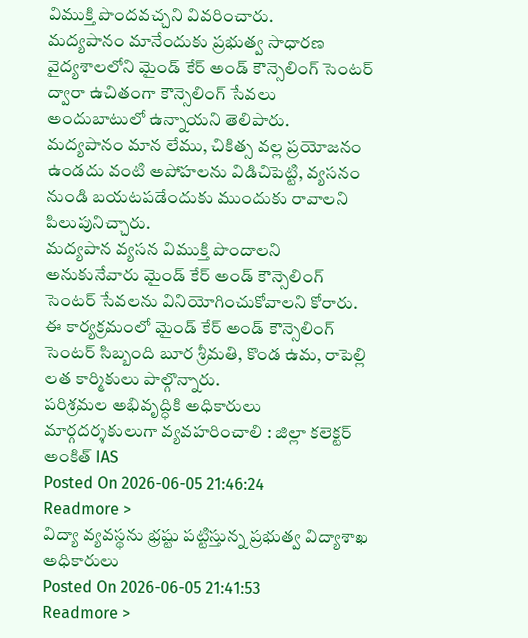విముక్తి పొందవచ్చని వివరించారు.
మద్యపానం మానేందుకు ప్రభుత్వ సాధారణ వైద్యశాలలోని మైండ్ కేర్ అండ్ కౌన్సెలింగ్ సెంటర్ ద్వారా ఉచితంగా కౌన్సెలింగ్ సేవలు అందుబాటులో ఉన్నాయని తెలిపారు.
మద్యపానం మాన లేము, చికిత్స వల్ల ప్రయోజనం ఉండదు వంటి అపోహలను విడిచిపెట్టి, వ్యసనం నుండి బయటపడేందుకు ముందుకు రావాలని పిలుపునిచ్చారు.
మద్యపాన వ్యసన విముక్తి పొందాలని అనుకునేవారు మైండ్ కేర్ అండ్ కౌన్సెలింగ్ సెంటర్ సేవలను వినియోగించుకోవాలని కోరారు.
ఈ కార్యక్రమంలో మైండ్ కేర్ అండ్ కౌన్సెలింగ్ సెంటర్ సిబ్బంది బూర శ్రీమతి, కొండ ఉమ, రాపెల్లి లత కార్మికులు పాల్గొన్నారు.
పరిశ్రమల అభివృద్ధికి అధికారులు మార్గదర్శకులుగా వ్యవహరించాలి : జిల్లా కలెక్టర్ అంకిత్ IAS
Posted On 2026-06-05 21:46:24
Readmore >
విద్యా వ్యవస్థను భ్రష్టు పట్టిస్తున్న ప్రభుత్వ విద్యాశాఖ అధికారులు
Posted On 2026-06-05 21:41:53
Readmore >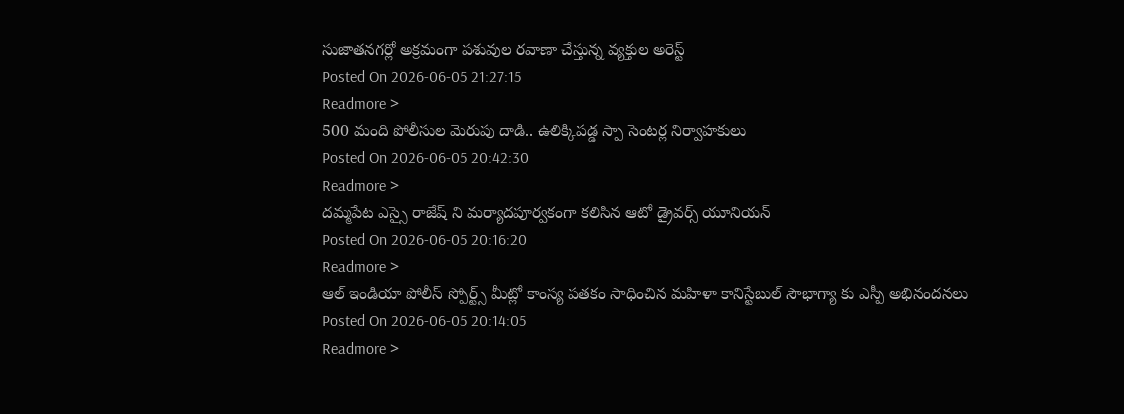సుజాతనగర్లో అక్రమంగా పశువుల రవాణా చేస్తున్న వ్యక్తుల అరెస్ట్
Posted On 2026-06-05 21:27:15
Readmore >
500 మంది పోలీసుల మెరుపు దాడి.. ఉలిక్కిపడ్డ స్పా సెంటర్ల నిర్వాహకులు
Posted On 2026-06-05 20:42:30
Readmore >
దమ్మపేట ఎస్సై రాజేష్ ని మర్యాదపూర్వకంగా కలిసిన ఆటో డ్రైవర్స్ యూనియన్
Posted On 2026-06-05 20:16:20
Readmore >
ఆల్ ఇండియా పోలీస్ స్పోర్ట్స్ మీట్లో కాంస్య పతకం సాధించిన మహిళా కానిస్టేబుల్ సౌభాగ్యా కు ఎస్పీ అభినందనలు
Posted On 2026-06-05 20:14:05
Readmore >